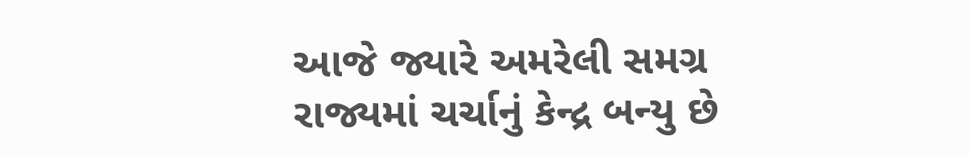આજે જ્યારે અમરેલી સમગ્ર રાજ્યમાં ચર્ચાનું કેન્દ્ર બન્યુ છે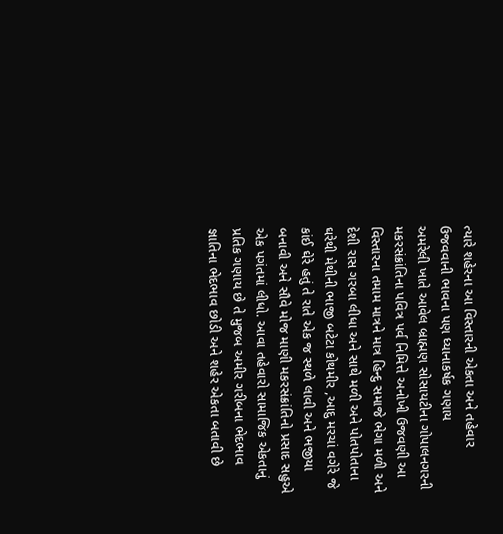ત્યારે શહેરના આ વિસ્તારની એકતા અને તહેવાર ઉજવવાની ભાવના પણ ધ્યાનાકર્ષક ગણાય
અમરેલી ખાતે આવેલ બ્રાહ્મણ સોસાયટીના ગોપાલનગરની મકરસંક્રાંતિના પવિત્ર પર્વ નિમિત્તે અનોખી ઉજવણી આ વિસ્તારના તમામ માત્રને માત્ર હિન્દુ સમાજે ભેગા મળી અને દેશી રાસ ગરબા લીધા અને સાથે મળી અને પોતપોતાના ઘરેથી મેથીની ભાજી બટેટા કોથમીર ,આદુ મરચાં વગેરે જે કાંઈ ઘેરે હતું તે રાતે એક જ સ્થળે લાવી અને ભજીયા બનાવી અને સૌવે મોજ માણી મકરસંક્રાંતિનો પ્રસાદ સહુએ એક પગંતમાં લીધો. આવા તહેવારો સામાજિક એકતાનું પ્રતિક ગણાય છે તે મુજબ અમીર ગરીબના ભેદભાવ જ્ઞાતિના ભેદભાવ છોડી અને શહેર એકતા બતાવી છે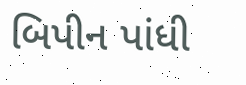બિપીન પાંધી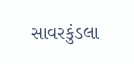સાવરકુંડલા